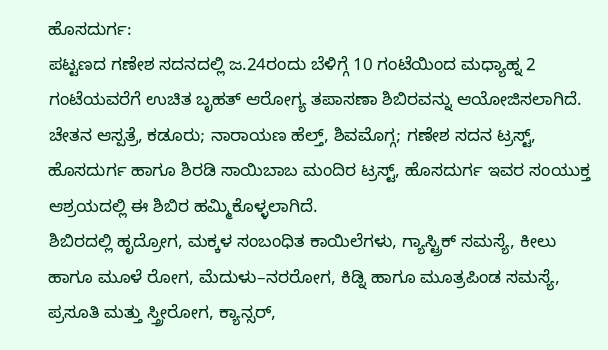ಹೊಸದುರ್ಗ:
ಪಟ್ಟಣದ ಗಣೇಶ ಸದನದಲ್ಲಿ ಜ.24ರಂದು ಬೆಳಿಗ್ಗೆ 10 ಗಂಟೆಯಿಂದ ಮಧ್ಯಾಹ್ನ 2 ಗಂಟೆಯವರೆಗೆ ಉಚಿತ ಬೃಹತ್ ಆರೋಗ್ಯ ತಪಾಸಣಾ ಶಿಬಿರವನ್ನು ಆಯೋಜಿಸಲಾಗಿದೆ.
ಚೇತನ ಆಸ್ಪತ್ರೆ, ಕಡೂರು; ನಾರಾಯಣ ಹೆಲ್ತ್, ಶಿವಮೊಗ್ಗ; ಗಣೇಶ ಸದನ ಟ್ರಸ್ಟ್, ಹೊಸದುರ್ಗ ಹಾಗೂ ಶಿರಡಿ ಸಾಯಿಬಾಬ ಮಂದಿರ ಟ್ರಸ್ಟ್, ಹೊಸದುರ್ಗ ಇವರ ಸಂಯುಕ್ತ ಆಶ್ರಯದಲ್ಲಿ ಈ ಶಿಬಿರ ಹಮ್ಮಿಕೊಳ್ಳಲಾಗಿದೆ.
ಶಿಬಿರದಲ್ಲಿ ಹೃದ್ರೋಗ, ಮಕ್ಕಳ ಸಂಬಂಧಿತ ಕಾಯಿಲೆಗಳು, ಗ್ಯಾಸ್ಟ್ರಿಕ್ ಸಮಸ್ಯೆ, ಕೀಲು ಹಾಗೂ ಮೂಳೆ ರೋಗ, ಮೆದುಳು–ನರರೋಗ, ಕಿಡ್ನಿ ಹಾಗೂ ಮೂತ್ರಪಿಂಡ ಸಮಸ್ಯೆ, ಪ್ರಸೂತಿ ಮತ್ತು ಸ್ತ್ರೀರೋಗ, ಕ್ಯಾನ್ಸರ್,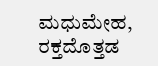ಮಧುಮೇಹ, ರಕ್ತದೊತ್ತಡ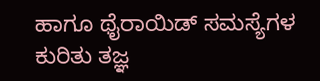ಹಾಗೂ ಥೈರಾಯಿಡ್ ಸಮಸ್ಯೆಗಳ ಕುರಿತು ತಜ್ಞ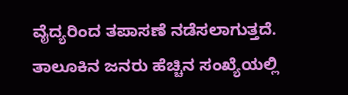ವೈದ್ಯರಿಂದ ತಪಾಸಣೆ ನಡೆಸಲಾಗುತ್ತದೆ.
ತಾಲೂಕಿನ ಜನರು ಹೆಚ್ಚಿನ ಸಂಖ್ಯೆಯಲ್ಲಿ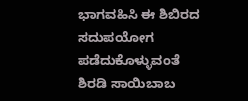ಭಾಗವಹಿಸಿ ಈ ಶಿಬಿರದ ಸದುಪಯೋಗ ಪಡೆದುಕೊಳ್ಳುವಂತೆ ಶಿರಡಿ ಸಾಯಿಬಾಬ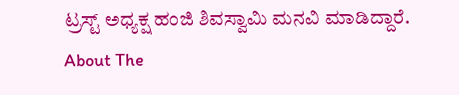ಟ್ರಸ್ಟ್ ಅಧ್ಯಕ್ಷ ಹಂಜಿ ಶಿವಸ್ವಾಮಿ ಮನವಿ ಮಾಡಿದ್ದಾರೆ.
About The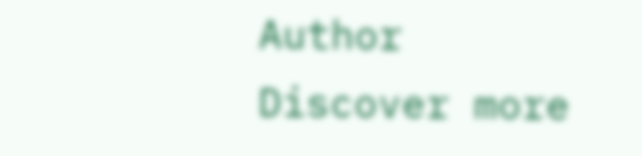Author
Discover more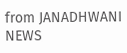from JANADHWANI NEWS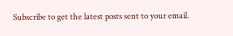Subscribe to get the latest posts sent to your email.